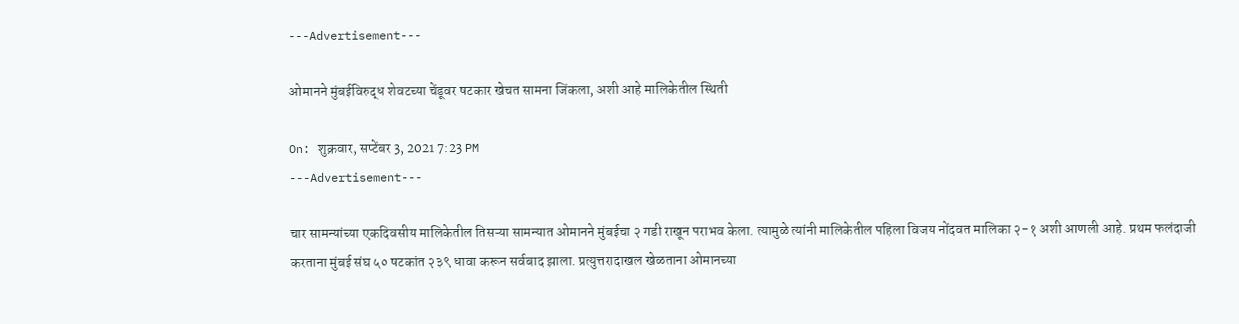---Advertisement---

ओमानने मुंबईविरुद्ध शेवटच्या चेंडूवर षटकार खेचत सामना जिंकला, अशी आहे मालिकेतील स्थिती

On: शुक्रवार, सप्टेंबर 3, 2021 7:23 PM
---Advertisement---

चार सामन्यांच्या एकदिवसीय मालिकेतील तिसऱ्या सामन्यात ओमानने मुंबईचा २ गडी राखून पराभव केला. त्यामुळे त्यांनी मालिकेतील पहिला विजय नोंदवत मालिका २-१ अशी आणली आहे. प्रथम फलंदाजी करताना मुंबई संघ ५० षटकांत २३९ धावा करून सर्वबाद झाला. प्रत्युत्तरादाखल खेळताना ओमानच्या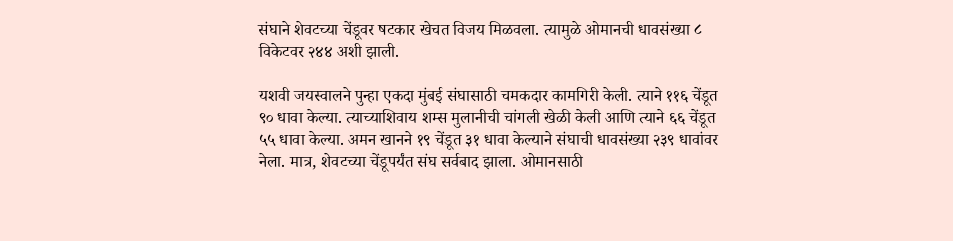संघाने शेवटच्या चेंडूवर षटकार खेचत विजय मिळवला. त्यामुळे ओमानची धावसंख्या ८ विकेटवर २४४ अशी झाली.

यशवी जयस्वालने पुन्हा एकदा मुंबई संघासाठी चमकदार कामगिरी केली. त्याने ११६ चेंडूत ९० धावा केल्या. त्याच्याशिवाय शम्स मुलानीची चांगली खेळी केली आणि त्याने ६६ चेंडूत ५५ धावा केल्या. अमन खानने १९ चेंडूत ३१ धावा केल्याने संघाची धावसंख्या २३९ धावांवर नेला. मात्र, शेवटच्या चेंडूपर्यंत संघ सर्वबाद झाला. ओमानसाठी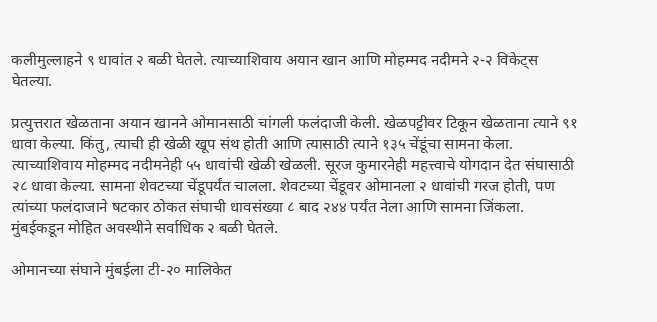कलीमुल्लाहने ९ धावांत २ बळी घेतले. त्याच्याशिवाय अयान खान आणि मोहम्मद नदीमने २-२ विकेट्स घेतल्या.

प्रत्युत्तरात खेळताना अयान खानने ओमानसाठी चांगली फलंदाजी केली. खेळपट्टीवर टिकून खेळताना त्याने ९१ धावा केल्या. किंतु, त्याची ही खेळी खूप संथ होती आणि त्यासाठी त्याने १३५ चेंडूंचा सामना केला. त्याच्याशिवाय मोहम्मद नदीमनेही ५५ धावांची खेळी खेळली. सूरज कुमारनेही महत्त्वाचे योगदान देत संघासाठी २८ धावा केल्या. सामना शेवटच्या चेंडूपर्यंत चालला. शेवटच्या चेंडूवर ओमानला २ धावांची गरज होती, पण त्यांच्या फलंदाजाने षटकार ठोकत संघाची धावसंख्या ८ बाद २४४ पर्यंत नेला आणि सामना जिंकला. मुंबईकडून मोहित अवस्थीने सर्वाधिक २ बळी घेतले.

ओमानच्या संघाने मुंबईला टी-२० मालिकेत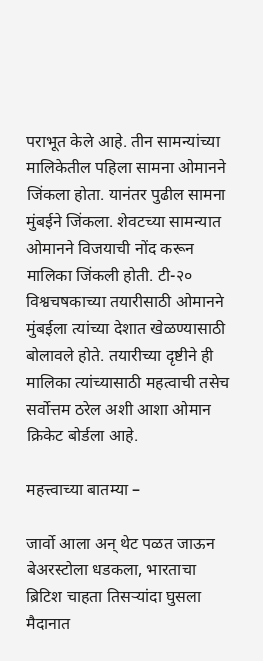पराभूत केले आहे. तीन सामन्यांच्या मालिकेतील पहिला सामना ओमानने जिंकला होता. यानंतर पुढील सामना मुंबईने जिंकला. शेवटच्या सामन्यात ओमानने विजयाची नोंद करून मालिका जिंकली होती. टी-२० विश्वचषकाच्या तयारीसाठी ओमानने मुंबईला त्यांच्या देशात खेळण्यासाठी बोलावले होते. तयारीच्या दृष्टीने ही मालिका त्यांच्यासाठी महत्वाची तसेच सर्वोत्तम ठरेल अशी आशा ओमान क्रिकेट बोर्डला आहे.

महत्त्वाच्या बातम्या –

जार्वो आला अन् थेट पळत जाऊन बेअरस्टोला धडकला, भारताचा ब्रिटिश चाहता तिसऱ्यांदा घुसला मैदानात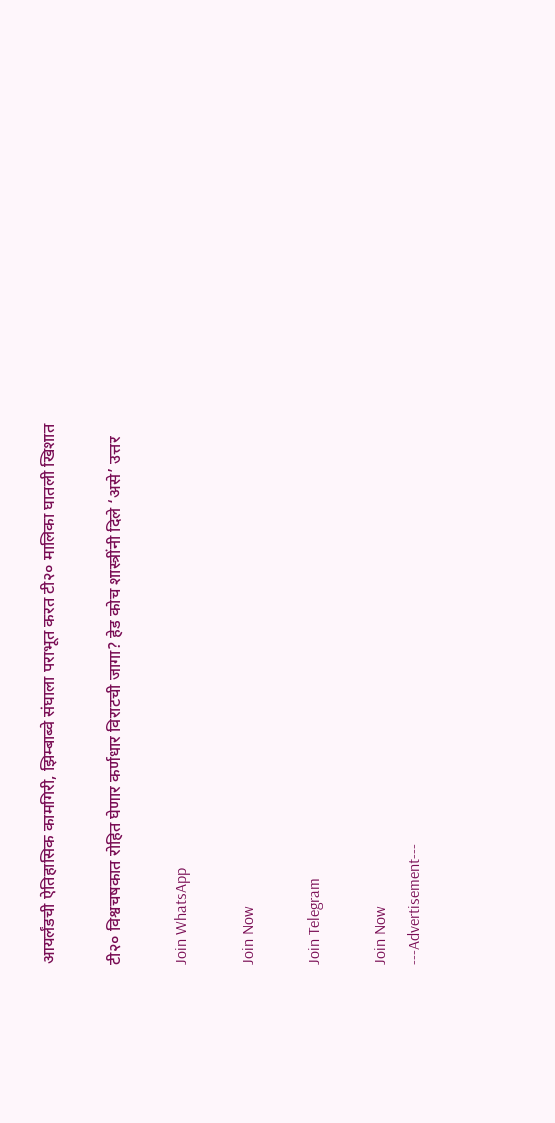आयर्लंडची ऐतिहासिक कामगिरी, झिम्बाब्वे संघाला पराभूत करत टी२० मालिका घातली खिशात

टी२० विश्वचषकात रोहित घेणार कर्णधार विराटची जागा? हेड कोच शास्त्रींनी दिले ‘असे’ उत्तर

Join WhatsApp

Join Now

Join Telegram

Join Now
---Advertisement---